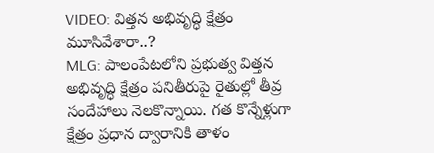VIDEO: విత్తన అభివృద్ధి క్షేత్రం మూసివేశారా..?
MLG: పాలంపేటలోని ప్రభుత్వ విత్తన అభివృద్ధి క్షేత్రం పనితీరుపై రైతుల్లో తీవ్ర సందేహాలు నెలకొన్నాయి. గత కొన్నేళ్లుగా క్షేత్రం ప్రధాన ద్వారానికి తాళం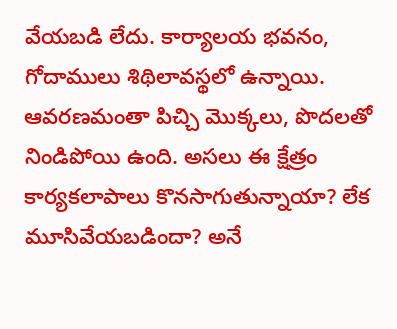వేయబడి లేదు. కార్యాలయ భవనం, గోదాములు శిథిలావస్థలో ఉన్నాయి. ఆవరణమంతా పిచ్చి మొక్కలు, పొదలతో నిండిపోయి ఉంది. అసలు ఈ క్షేత్రం కార్యకలాపాలు కొనసాగుతున్నాయా? లేక మూసివేయబడిందా? అనే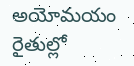అయోమయం రైతుల్లో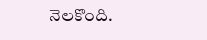నెలకొంది.